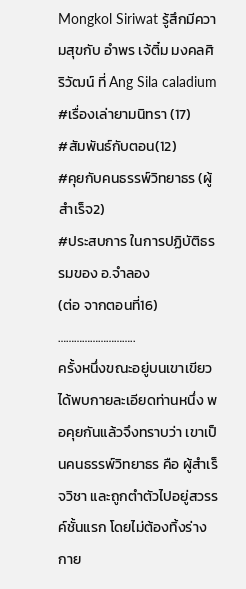Mongkol Siriwat รู้สึกมีความสุขกับ อำพร เจ้ติ๋ม มงคลศิริวัฒน์ ที่ Ang Sila caladium
#เรื่องเล่ายามนิทรา (17)
#สัมพันธ์กับตอน(12)
#คุยกับคนธรรพ์วิทยาธร (ผู้สำเร็จ2)
#ประสบการ ในการปฏิบัติธรรมของ อ.จำลอง
(ต่อ จากตอนที่16)
………………………..
ครั้งหนึ่งขณะอยู่บนเขาเขียวได้พบกายละเอียดท่านหนึ่ง พอคุยกันแล้วจึงทราบว่า เขาเป็นคนธรรพ์วิทยาธร คือ ผู้สำเร็จวิชา และถูกตำตัวไปอยู่สวรรค์ชั้นแรก โดยไม่ต้องทิ้งร่างกาย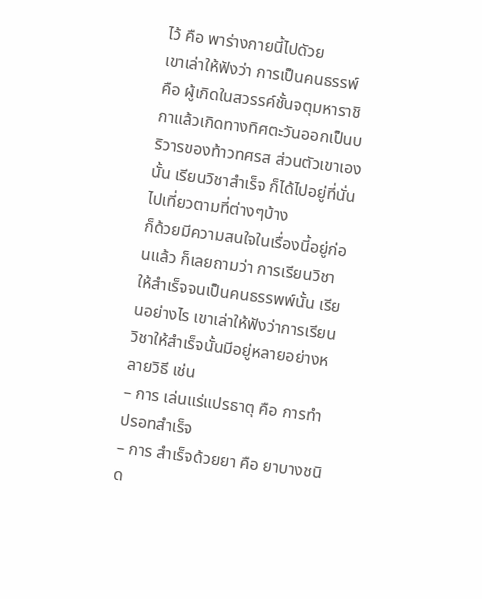ไว้ คือ พาร่างกายนี้ไปดัวย
เขาเล่าให้ฟังว่า การเป็นคนธรรพ์ คือ ผู้เกิดในสวรรค์ชั้นจตุมหาราชิกาแล้วเกิดทางทิศตะวันออกเป็นบริวารของท้าวทศรส ส่วนตัวเขาเองนั้น เรียนวิชาสำเร็จ ก็ได้ไปอยู่ที่นั่น ไปเที่ยวตามที่ต่างๆบ้าง
ก็ด้วยมีความสนใจในเรื่องนี้อยู่ก่อนแล้ว ก็เลยถามว่า การเรียนวิชาให้สำเร็จจนเป็นคนธรรพพ์นั้น เรียนอย่างไร เขาเล่าให้ฟังว่าการเรียนวิชาให้สำเร็จนั้นมีอยู่หลายอย่างหลายวิธี เช่น
– การ เล่นแร่แปรธาตุ คือ การทำปรอทสำเร็จ
– การ สำเร็จด้วยยา คือ ยาบางชนิด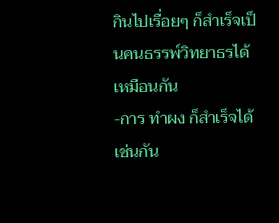กินไปเรื่อยๆ ก็สำเร็จเป็นคนธรรพ์วิทยาธรได้เหมือนกัน
-การ ทำผง ก็สำเร็จได้ เช่นกัน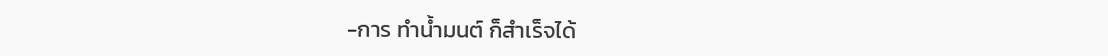-การ ทำน้ำมนต์ ก็สำเร็จได้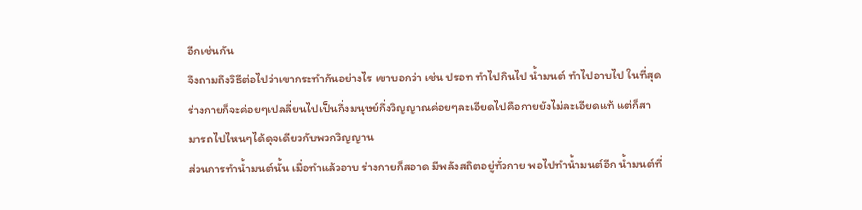อีกเช่นกัน
จึงถามถึงวิธีต่อไปว่าเขากระทำกันอย่างไร เขาบอกว่า เช่น ปรอท ทำไปกินไป น้ำมนต์ ทำไปอาบไป ในที่สุดร่างกายก็จะค่อยๆเปลลี่ยนไปเป็นกึ่งมนุษย์กึ่งวิญญาณค่อยๆละเอียดไปคือกายยังไม่ละเอียดแท้ แต่ก็สามารถไปไหนๆได้ดุจเดียวกับพวกวิญญาน
ส่วนการทำน้ำมนต์นั้น เมื่อทำแล้วอาบ ร่างกายก็สอาด มีพลังสถิตอยู่ทั่วกาย พอไปทำน้ำมนต์อีก น้ำมนต์ที่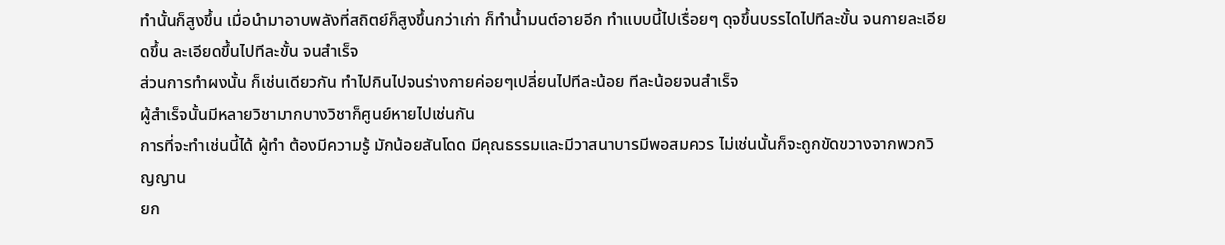ทำนั้นก็สูงขึ้น เมื่อนำมาอาบพลังที่สถิตย์ก็สูงขึ้นกว่าเก่า ก็ทำน้ำมนต์อายอีก ทำแบบนี้ไปเรื่อยๆ ดุจขึ้นบรรไดไปทีละขั้น จนกายละเอียดขึ้น ละเอียดขึ้นไปทีละขั้น จนสำเร็จ
ส่วนการทำผงนั้น ก็เช่นเดียวกัน ทำไปกินไปจนร่างกายค่อยๆเปลี่ยนไปทีละน้อย ทีละน้อยจนสำเร็จ
ผู้สำเร็จนั้นมีหลายวิชามากบางวิชาก็ศูนย์หายไปเช่นกัน
การที่จะทำเช่นนี้ได้ ผู้ทำ ต้องมีความรู้ มักน้อยสันโดด มีคุณธรรมและมีวาสนาบารมีพอสมควร ไม่เช่นนั้นก็จะถูกขัดขวางจากพวกวิญญาน
ยก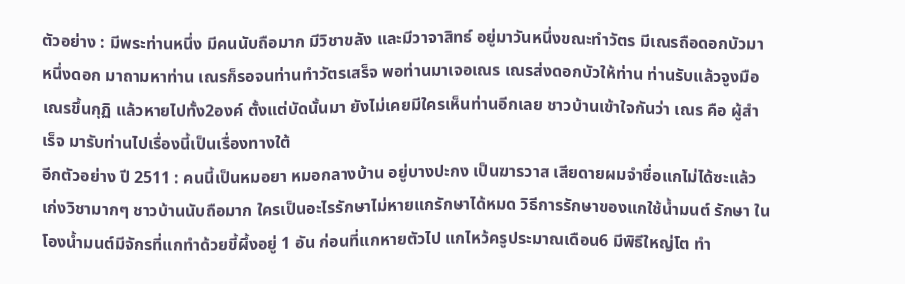ตัวอย่าง : มีพระท่านหนึ่ง มีคนนับถือมาก มีวิชาขลัง และมีวาจาสิทธ์ อยู่มาวันหนึ่งขณะทำวัตร มีเณรถือดอกบัวมาหนึ่งดอก มาถามหาท่าน เณรก็รอจนท่านทำวัตรเสร็จ พอท่านมาเจอเณร เณรส่งดอกบัวให้ท่าน ท่านรับแล้วจูงมือเณรขึ้นกุฏิ แล้วหายไปทั้ง2องค์ ตั้งแต่บัดนั้นมา ยังไม่เคยมีใครเห็นท่านอีกเลย ชาวบ้านเข้าใจกันว่า เณร คือ ผู้สำเร็จ มารับท่านไปเรื่องนี้เป็นเรื่องทางใต้
อีกตัวอย่าง ปี 2511 : คนนี้เป็นหมอยา หมอกลางบ้าน อยู่บางปะกง เป็นฆารวาส เสียดายผมจำชื่อแกไม่ได้ซะแล้ว เก่งวิชามากๆ ชาวบ้านนับถือมาก ใครเป็นอะไรรักษาไม่หายแกรักษาได้หมด วิธีการรักษาของแกใช้น้ำมนต์ รักษา ในโองน้ำมนต์มีจักรที่แกทำด้วยขี้ผึ้งอยู่ 1 อัน ก่อนที่แกหายตัวไป แกไหว้ครูประมาณเดือน6 มีพิธีใหญ่โต ทำ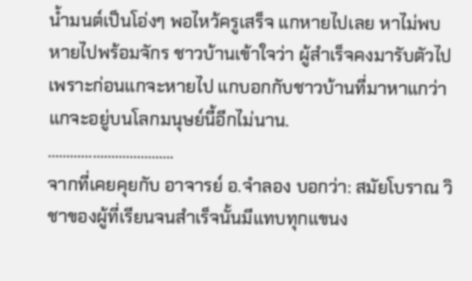น้ำมนต์เป็นโอ่งๆ พอไหว้ครูเสร็จ แกหายไปเลย หาไม่พบ หายไปพร้อมจักร ชาวบ้านเข้าใจว่า ผู้สำเร็จคงมารับตัวไป เพราะก่อนแกจะหายไป แกบอกกับชาวบ้านที่มาหาแกว่า แกจะอยู่บนโลกมนุษย์นี้อีกไม่นาน.
…………………………….
จากที่เคยคุยกับ อาจารย์ อ.จำลอง บอกว่า: สมัยโบราณ วิชาของผู้ที่เรียนจนสำเร็จนั้นมีแทบทุกแขนง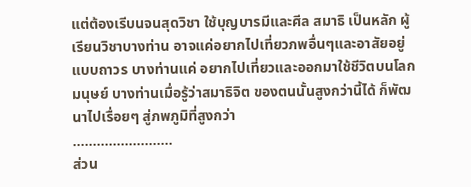แต่ต้องเรีบนจนสุดวิชา ใช้บุญบารมีและศีล สมาธิ เป็นหลัก ผู้เรียนวิชาบางท่าน อาจแค่อยากไปเที่ยวภพอื่นๆและอาสัยอยู่แบบถาวร บางท่านแค่ อยากไปเที่ยวและออกมาใช้ชีวิตบนโลกมนุษย์ บางท่านเมื่อรู้ว่าสมาธิจิต ของตนนั้นสูงกว่านี้ได้ ก็พัฒนาไปเรื่อยๆ สู่ภพภูมิที่สูงกว่า
…………………….
ส่วน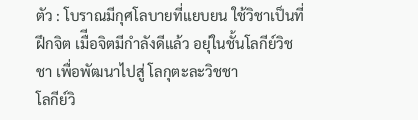ตัว : โบราณมีกุศโลบายที่แยบยน ใช้วิชาเป็นที่ฝึกจิต เมืีอจิตมีกำลังดีแล้ว อยุ่ในชั้นโลกีย์วิชชา เพื่อพัฒนาไปสู่ โลกุตะละวิชชา
โลกีย์วิ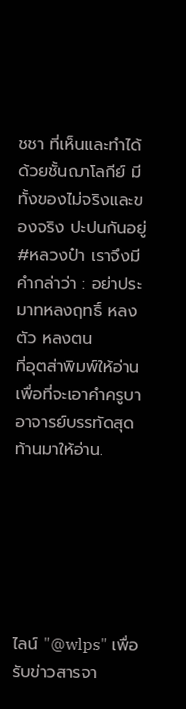ชชา ที่เห็นและทำได้ ด้วยชั้นฌาโลกีย์ มีทั้งของไม่จริงและของจริง ปะปนกันอยู่
#หลวงป๋า เราจึงมีคำกล่าว่า : อย่าประมาทหลงฤทธิ์ หลงตัว หลงตน
ที่อุตส่าพิมพ์ให้อ่านเพื่อที่จะเอาคำครูบาอาจารย์บรรทัดสุดท้านมาให้อ่าน.






ไลน์ "@wlps" เพื่อรับข่าวสารจา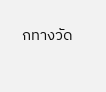กทางวัด